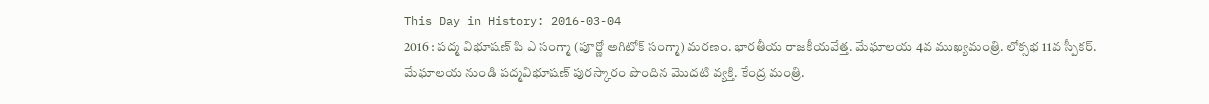This Day in History: 2016-03-04
2016 : పద్మ విభూషణ్ పి ఎ సంగ్మా (పూర్ణో అగిటోక్ సంగ్మా) మరణం. భారతీయ రాజకీయవేత్త. మేఘాలయ 4వ ముఖ్యమంత్రి. లోక్సభ 11వ స్పీకర్. మేఘాలయ నుండి పద్మవిభూషణ్ పురస్కారం పొందిన మొదటి వ్యక్తి. కేంద్ర మంత్రి.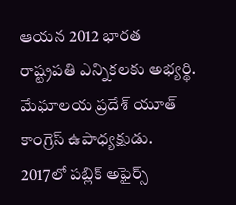ఆయన 2012 భారత రాష్ట్రపతి ఎన్నికలకు అభ్యర్థి. మేఘాలయ ప్రదేశ్ యూత్ కాంగ్రెస్ ఉపాధ్యక్షుడు. 2017లో పబ్లిక్ అఫైర్స్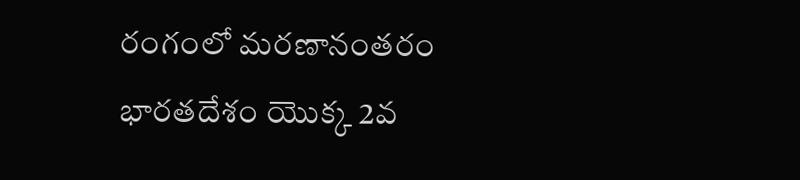రంగంలో మరణానంతరం భారతదేశం యొక్క 2వ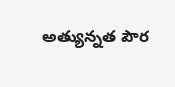అత్యున్నత పౌర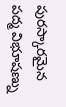పురస్కారమైన పద్మ విభూషణ్ను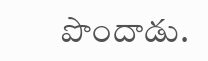పొందాడు.